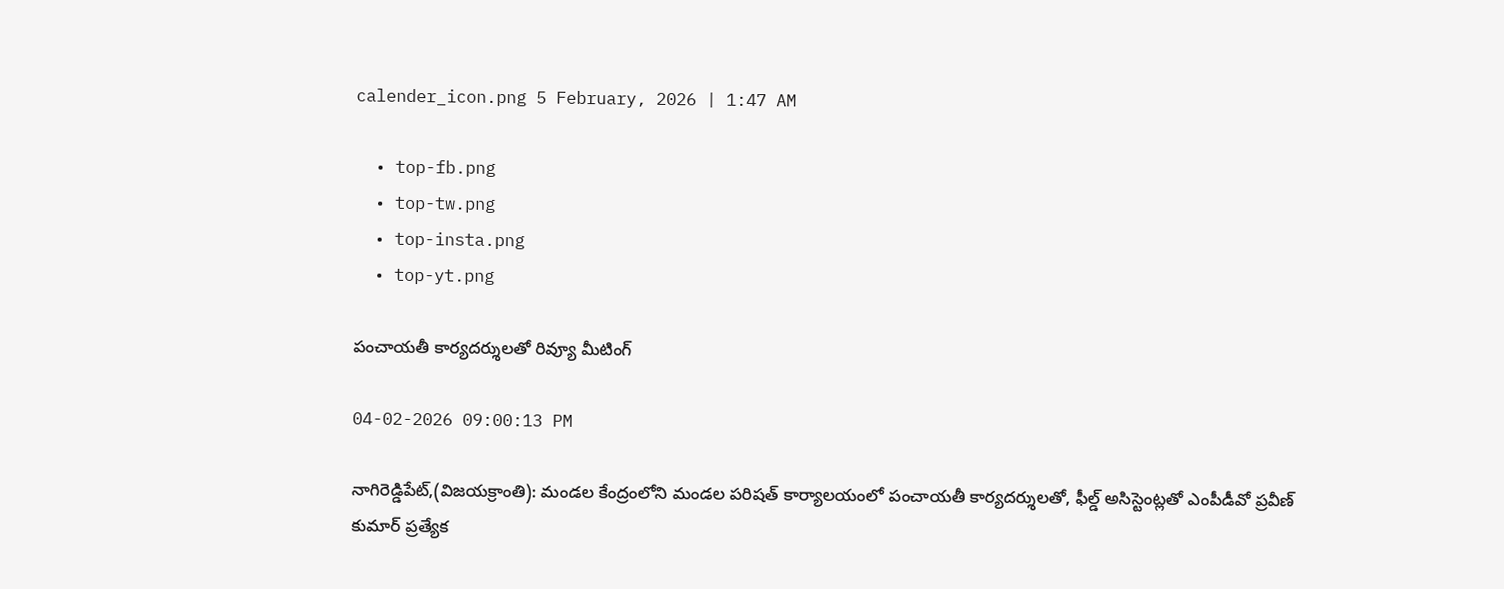calender_icon.png 5 February, 2026 | 1:47 AM

  • top-fb.png
  • top-tw.png
  • top-insta.png
  • top-yt.png

పంచాయతీ కార్యదర్శులతో రివ్యూ మీటింగ్

04-02-2026 09:00:13 PM

నాగిరెడ్డిపేట్,(విజయక్రాంతి): మండల కేంద్రంలోని మండల పరిషత్ కార్యాలయంలో పంచాయతీ కార్యదర్శులతో, ఫీల్డ్ అసిస్టెంట్లతో ఎంపీడీవో ప్రవీణ్ కుమార్ ప్రత్యేక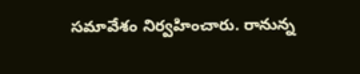సమావేశం నిర్వహించారు. రానున్న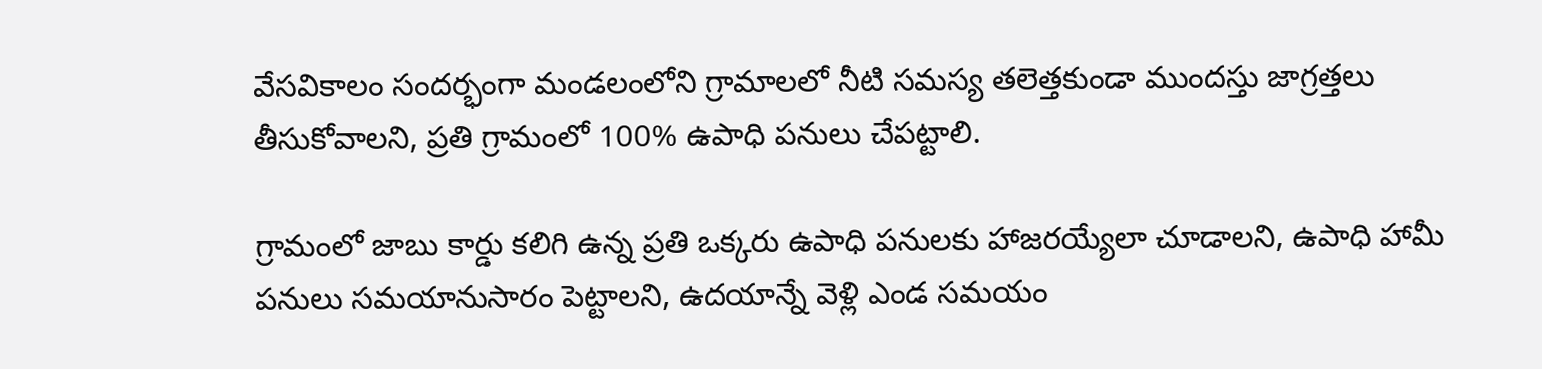వేసవికాలం సందర్భంగా మండలంలోని గ్రామాలలో నీటి సమస్య తలెత్తకుండా ముందస్తు జాగ్రత్తలు తీసుకోవాలని, ప్రతి గ్రామంలో 100% ఉపాధి పనులు చేపట్టాలి.

గ్రామంలో జాబు కార్డు కలిగి ఉన్న ప్రతి ఒక్కరు ఉపాధి పనులకు హాజరయ్యేలా చూడాలని, ఉపాధి హామీ పనులు సమయానుసారం పెట్టాలని, ఉదయాన్నే వెళ్లి ఎండ సమయం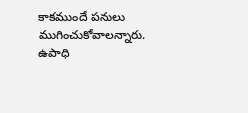కాకముందే పనులు ముగించుకోవాలన్నారు. ఉపాధి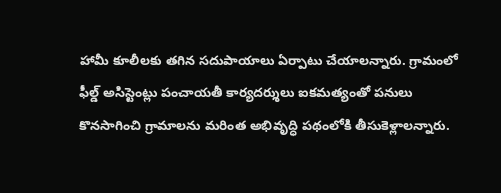హామీ కూలీలకు తగిన సదుపాయాలు ఏర్పాటు చేయాలన్నారు. గ్రామంలో ఫీల్డ్ అసిస్టెంట్లు పంచాయతీ కార్యదర్శులు ఐకమత్యంతో పనులు కొనసాగించి గ్రామాలను మరింత అభివృద్ధి పథంలోకి తీసుకెళ్లాలన్నారు.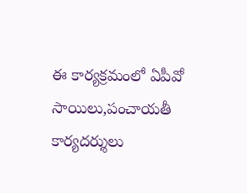ఈ కార్యక్రమంలో ఏపీవో సాయిలు,పంచాయతీ కార్యదర్శులు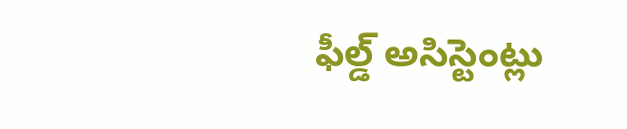ఫీల్డ్ అసిస్టెంట్లు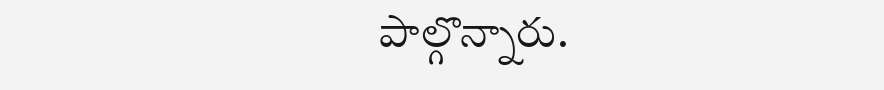పాల్గొన్నారు.